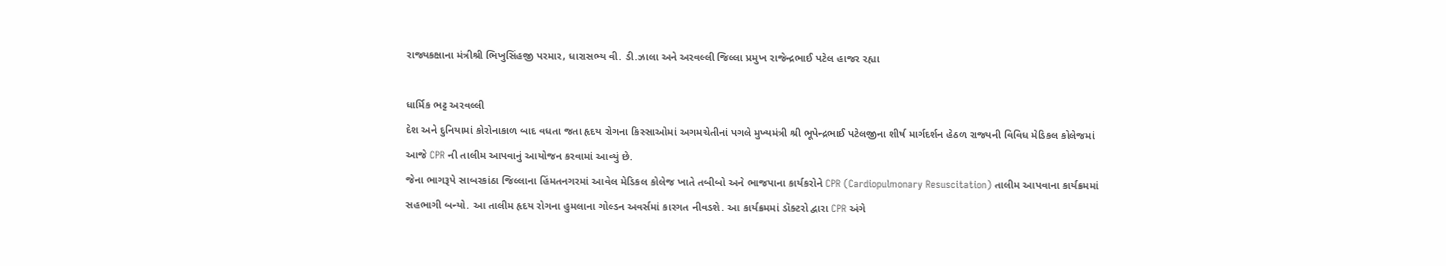રાજ્યકક્ષાના મંત્રીશ્રી ભિખુસિંહજી પરમાર, ધારાસભ્ય વી. ડી.ઝાલા અને અરવલ્લી જિલ્લા પ્રમુખ રાજેન્દ્રભાઈ પટેલ હાજર રહ્યા

ધાર્મિક ભટ્ટ અરવલ્લી
દેશ અને દુનિયામાં કોરોનાકાળ બાદ વધતા જતા હૃદય રોગના કિસ્સાઓમાં અગમચેતીનાં પગલે મુખ્યમંત્રી શ્રી ભૂપેન્દ્રભાઈ પટેલજીના શીર્ષ માર્ગદર્શન હેઠળ રાજ્યની વિવિધ મેડિકલ કોલેજમાં આજે CPR ની તાલીમ આપવાનું આયોજન કરવામાં આવ્યું છે.
જેના ભાગરૂપે સાબરકાંઠા જિલ્લાના હિંમતનગરમાં આવેલ મેડિકલ કોલેજ ખાતે તબીબો અને ભાજપાના કાર્યકરોને CPR (Cardiopulmonary Resuscitation) તાલીમ આપવાના કાર્યક્રમમાં સહભાગી બન્યો. આ તાલીમ હૃદય રોગના હુમલાના ગોલ્ડન અવર્સમાં કારગત નીવડશે. આ કાર્યક્રમમાં ડૉક્ટરો દ્વારા CPR અંગે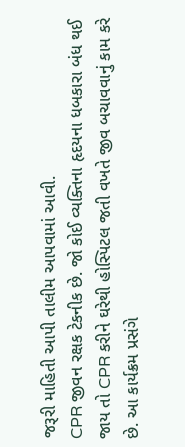જરૂરી માહિતી આપી તાલીમ આપવામાં આવી.
CPR જીવન રક્ષક ટેકનીક છે. જો કોઈ વ્યક્તિના હૃદયના ધબકારા બંધ થઈ જાય તો CPR કરીને ઘરેથી હોસ્પિટલ જતી વખતે જીવ બચાવવાનું કામ કરે છે. આ કાર્યક્રમ પ્રસંગે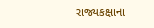રાજ્યકક્ષાના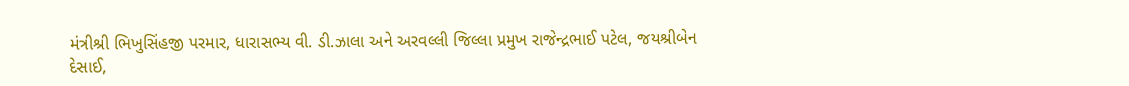મંત્રીશ્રી ભિખુસિંહજી પરમાર, ધારાસભ્ય વી. ડી.ઝાલા અને અરવલ્લી જિલ્લા પ્રમુખ રાજેન્દ્રભાઈ પટેલ, જયશ્રીબેન દેસાઈ,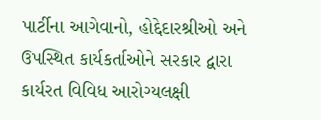પાર્ટીના આગેવાનો, હોદ્દેદારશ્રીઓ અને ઉપસ્થિત કાર્યકર્તાઓને સરકાર દ્વારા કાર્યરત વિવિધ આરોગ્યલક્ષી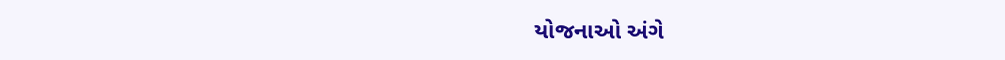યોજનાઓ અંગે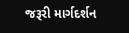જરૂરી માર્ગદર્શન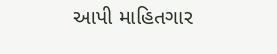આપી માહિતગાર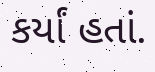કર્યાં હતાં.